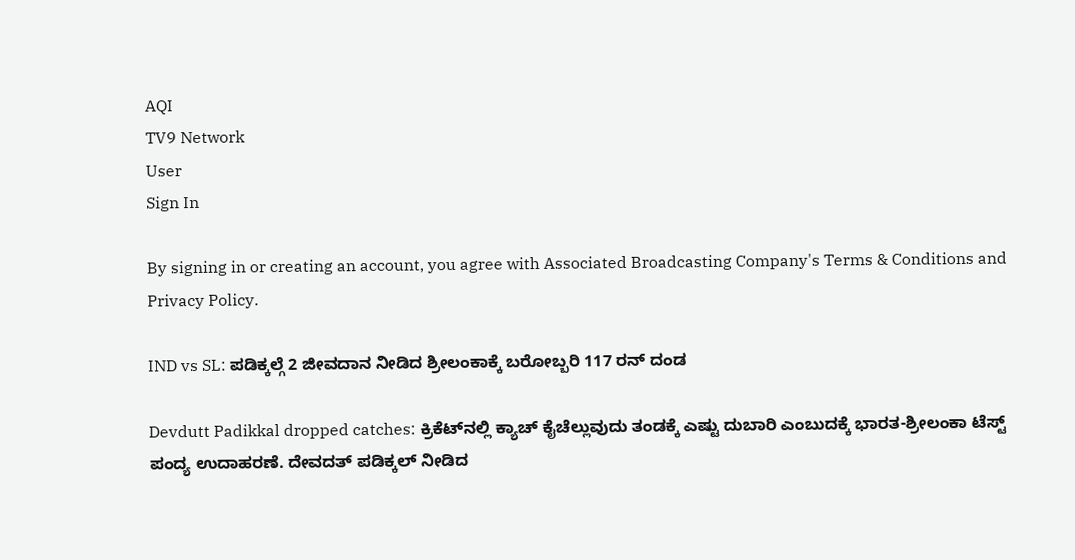AQI
TV9 Network
User
Sign In

By signing in or creating an account, you agree with Associated Broadcasting Company's Terms & Conditions and Privacy Policy.

IND vs SL: ಪಡಿಕ್ಕಲ್ಗೆ 2 ಜೀವದಾನ ನೀಡಿದ ಶ್ರೀಲಂಕಾಕ್ಕೆ ಬರೋಬ್ಬರಿ 117 ರನ್ ದಂಡ

Devdutt Padikkal dropped catches: ಕ್ರಿಕೆಟ್‌ನಲ್ಲಿ ಕ್ಯಾಚ್ ಕೈಚೆಲ್ಲುವುದು ತಂಡಕ್ಕೆ ಎಷ್ಟು ದುಬಾರಿ ಎಂಬುದಕ್ಕೆ ಭಾರತ-ಶ್ರೀಲಂಕಾ ಟೆಸ್ಟ್ ಪಂದ್ಯ ಉದಾಹರಣೆ. ದೇವದತ್ ಪಡಿಕ್ಕಲ್ ನೀಡಿದ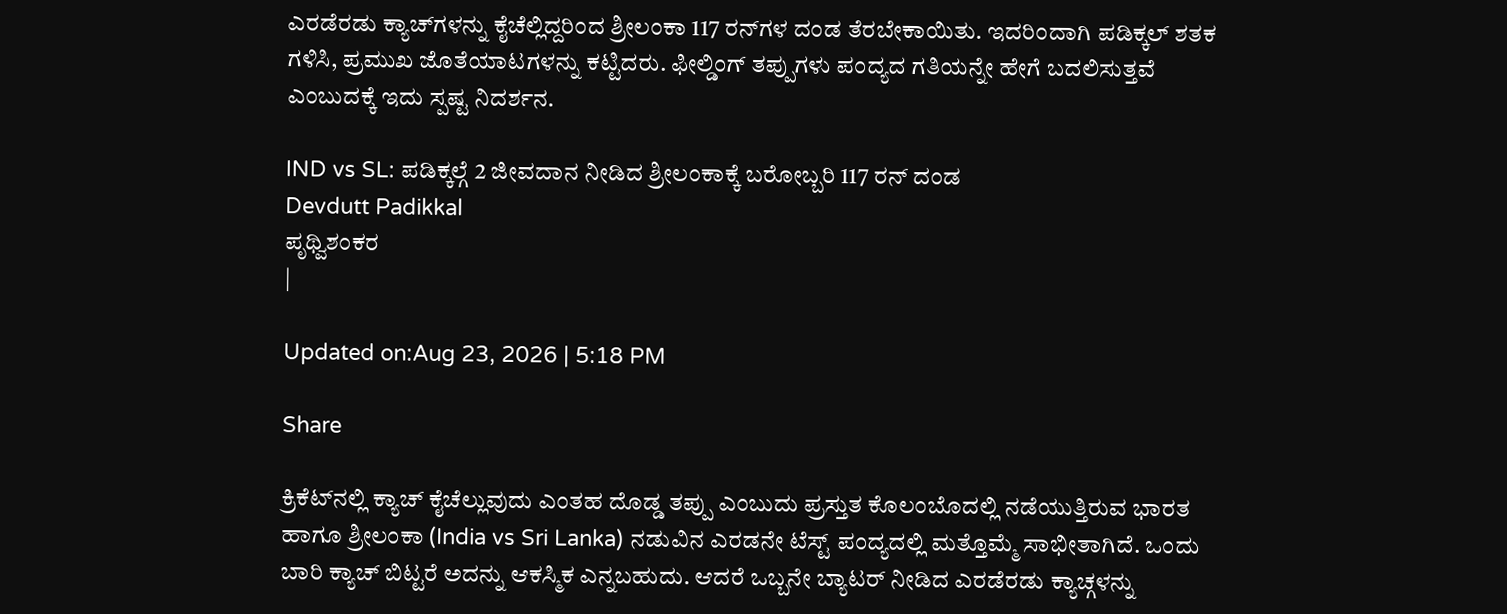ಎರಡೆರಡು ಕ್ಯಾಚ್‌ಗಳನ್ನು ಕೈಚೆಲ್ಲಿದ್ದರಿಂದ ಶ್ರೀಲಂಕಾ 117 ರನ್‌ಗಳ ದಂಡ ತೆರಬೇಕಾಯಿತು. ಇದರಿಂದಾಗಿ ಪಡಿಕ್ಕಲ್ ಶತಕ ಗಳಿಸಿ, ಪ್ರಮುಖ ಜೊತೆಯಾಟಗಳನ್ನು ಕಟ್ಟಿದರು. ಫೀಲ್ಡಿಂಗ್ ತಪ್ಪುಗಳು ಪಂದ್ಯದ ಗತಿಯನ್ನೇ ಹೇಗೆ ಬದಲಿಸುತ್ತವೆ ಎಂಬುದಕ್ಕೆ ಇದು ಸ್ಪಷ್ಟ ನಿದರ್ಶನ.

IND vs SL: ಪಡಿಕ್ಕಲ್ಗೆ 2 ಜೀವದಾನ ನೀಡಿದ ಶ್ರೀಲಂಕಾಕ್ಕೆ ಬರೋಬ್ಬರಿ 117 ರನ್ ದಂಡ
Devdutt Padikkal
ಪೃಥ್ವಿಶಂಕರ
|

Updated on:Aug 23, 2026 | 5:18 PM

Share

ಕ್ರಿಕೆಟ್‌ನಲ್ಲಿ ಕ್ಯಾಚ್ ಕೈಚೆಲ್ಲುವುದು ಎಂತಹ ದೊಡ್ಡ ತಪ್ಪು ಎಂಬುದು ಪ್ರಸ್ತುತ ಕೊಲಂಬೊದಲ್ಲಿ ನಡೆಯುತ್ತಿರುವ ಭಾರತ ಹಾಗೂ ಶ್ರೀಲಂಕಾ (India vs Sri Lanka) ನಡುವಿನ ಎರಡನೇ ಟೆಸ್ಟ್ ಪಂದ್ಯದಲ್ಲಿ ಮತ್ತೊಮ್ಮೆ ಸಾಭೀತಾಗಿದೆ. ಒಂದು ಬಾರಿ ಕ್ಯಾಚ್ ಬಿಟ್ಟರೆ ಅದನ್ನು ಆಕಸ್ಮಿಕ ಎನ್ನಬಹುದು. ಆದರೆ ಒಬ್ಬನೇ ಬ್ಯಾಟರ್ ನೀಡಿದ ಎರಡೆರಡು ಕ್ಯಾಚ್ಗಳನ್ನು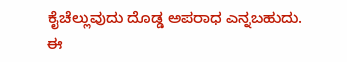ಕೈಚೆಲ್ಲುವುದು ದೊಡ್ಡ ಅಪರಾಧ ಎನ್ನಬಹುದು. ಈ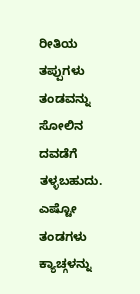ರೀತಿಯ ತಪ್ಪುಗಳು ತಂಡವನ್ನು ಸೋಲಿನ ದವಡೆಗೆ ತಳ್ಳಬಹುದು. ಎಷ್ಟೋ ತಂಡಗಳು ಕ್ಯಾಚ್ಗಳನ್ನು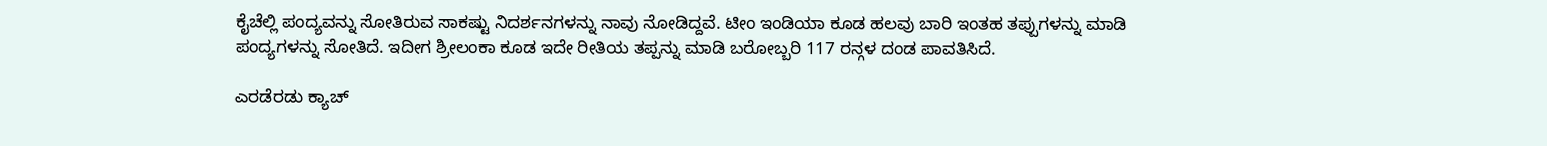ಕೈಚೆಲ್ಲಿ ಪಂದ್ಯವನ್ನು ಸೋತಿರುವ ಸಾಕಷ್ಟು ನಿದರ್ಶನಗಳನ್ನು ನಾವು ನೋಡಿದ್ದವೆ. ಟೀಂ ಇಂಡಿಯಾ ಕೂಡ ಹಲವು ಬಾರಿ ಇಂತಹ ತಪ್ಪುಗಳನ್ನು ಮಾಡಿ ಪಂದ್ಯಗಳನ್ನು ಸೋತಿದೆ. ಇದೀಗ ಶ್ರೀಲಂಕಾ ಕೂಡ ಇದೇ ರೀತಿಯ ತಪ್ಪನ್ನು ಮಾಡಿ ಬರೋಬ್ಬರಿ 117 ರನ್ಗಳ ದಂಡ ಪಾವತಿಸಿದೆ.

ಎರಡೆರಡು ಕ್ಯಾಚ್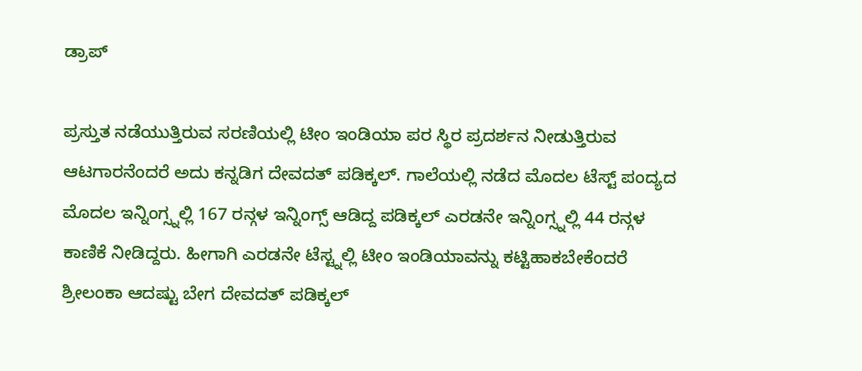ಡ್ರಾಪ್

ಪ್ರಸ್ತುತ ನಡೆಯುತ್ತಿರುವ ಸರಣಿಯಲ್ಲಿ ಟೀಂ ಇಂಡಿಯಾ ಪರ ಸ್ಥಿರ ಪ್ರದರ್ಶನ ನೀಡುತ್ತಿರುವ ಆಟಗಾರನೆಂದರೆ ಅದು ಕನ್ನಡಿಗ ದೇವದತ್ ಪಡಿಕ್ಕಲ್. ಗಾಲೆಯಲ್ಲಿ ನಡೆದ ಮೊದಲ ಟೆಸ್ಟ್ ಪಂದ್ಯದ ಮೊದಲ ಇನ್ನಿಂಗ್ಸ್ನಲ್ಲಿ 167 ರನ್ಗಳ ಇನ್ನಿಂಗ್ಸ್ ಆಡಿದ್ದ ಪಡಿಕ್ಕಲ್ ಎರಡನೇ ಇನ್ನಿಂಗ್ಸ್ನಲ್ಲಿ 44 ರನ್ಗಳ ಕಾಣಿಕೆ ನೀಡಿದ್ದರು. ಹೀಗಾಗಿ ಎರಡನೇ ಟೆಸ್ಟ್ನಲ್ಲಿ ಟೀಂ ಇಂಡಿಯಾವನ್ನು ಕಟ್ಟಿಹಾಕಬೇಕೆಂದರೆ ಶ್ರೀಲಂಕಾ ಆದಷ್ಟು ಬೇಗ ದೇವದತ್ ಪಡಿಕ್ಕಲ್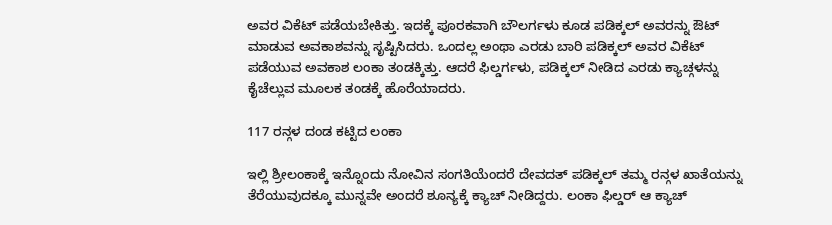ಅವರ ವಿಕೆಟ್ ಪಡೆಯಬೇಕಿತ್ತು. ಇದಕ್ಕೆ ಪೂರಕವಾಗಿ ಬೌಲರ್ಗಳು ಕೂಡ ಪಡಿಕ್ಕಲ್ ಅವರನ್ನು ಔಟ್ ಮಾಡುವ ಅವಕಾಶವನ್ನು ಸೃಷ್ಟಿಸಿದರು. ಒಂದಲ್ಲ ಅಂಥಾ ಎರಡು ಬಾರಿ ಪಡಿಕ್ಕಲ್ ಅವರ ವಿಕೆಟ್ ಪಡೆಯುವ ಅವಕಾಶ ಲಂಕಾ ತಂಡಕ್ಕಿತ್ತು. ಆದರೆ ಫಿಲ್ಡರ್ಗಳು, ಪಡಿಕ್ಕಲ್ ನೀಡಿದ ಎರಡು ಕ್ಯಾಚ್ಗಳನ್ನು ಕೈಚೆಲ್ಲುವ ಮೂಲಕ ತಂಡಕ್ಕೆ ಹೊರೆಯಾದರು.

117 ರನ್ಗಳ ದಂಡ ಕಟ್ಟಿದ ಲಂಕಾ

ಇಲ್ಲಿ ಶ್ರೀಲಂಕಾಕ್ಕೆ ಇನ್ನೊಂದು ನೋವಿನ ಸಂಗತಿಯೆಂದರೆ ದೇವದತ್ ಪಡಿಕ್ಕಲ್ ತಮ್ಮ ರನ್ಗಳ ಖಾತೆಯನ್ನು ತೆರೆಯುವುದಕ್ಕೂ ಮುನ್ನವೇ ಅಂದರೆ ಶೂನ್ಯಕ್ಕೆ ಕ್ಯಾಚ್ ನೀಡಿದ್ದರು. ಲಂಕಾ ಫಿಲ್ಡರ್ ಆ ಕ್ಯಾಚ್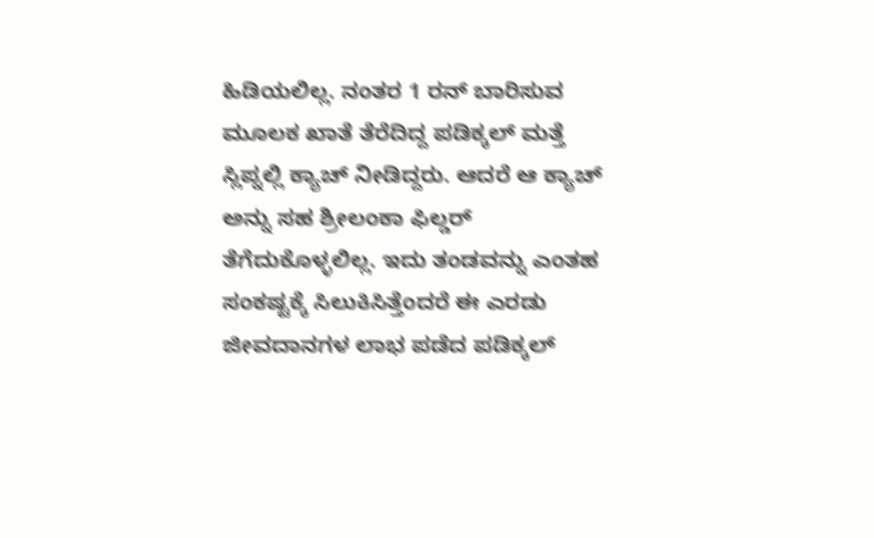ಹಿಡಿಯಲಿಲ್ಲ. ನಂತರ 1 ರನ್ ಬಾರಿಸುವ ಮೂಲಕ ಖಾತೆ ತೆರೆದಿದ್ದ ಪಡಿಕ್ಕಲ್ ಮತ್ತೆ ಸ್ಲಿಪ್ನಲ್ಲಿ ಕ್ಯಾಚ್ ನೀಡಿದ್ದರು. ಆದರೆ ಆ ಕ್ಯಾಚ್ ಅನ್ನು ಸಹ ಶ್ರೀಲಂಕಾ ಫಿಲ್ಡರ್ ತೆಗೆದುಕೊಳ್ಳಲಿಲ್ಲ. ಇದು ತಂಡವನ್ನು ಎಂತಹ ಸಂಕಷ್ಟಕ್ಕೆ ಸಿಲುಕಿಸಿತ್ತೆಂದರೆ ಈ ಎರಡು ಜೀವದಾನಗಳ ಲಾಭ ಪಡೆದ ಪಡಿಕ್ಕಲ್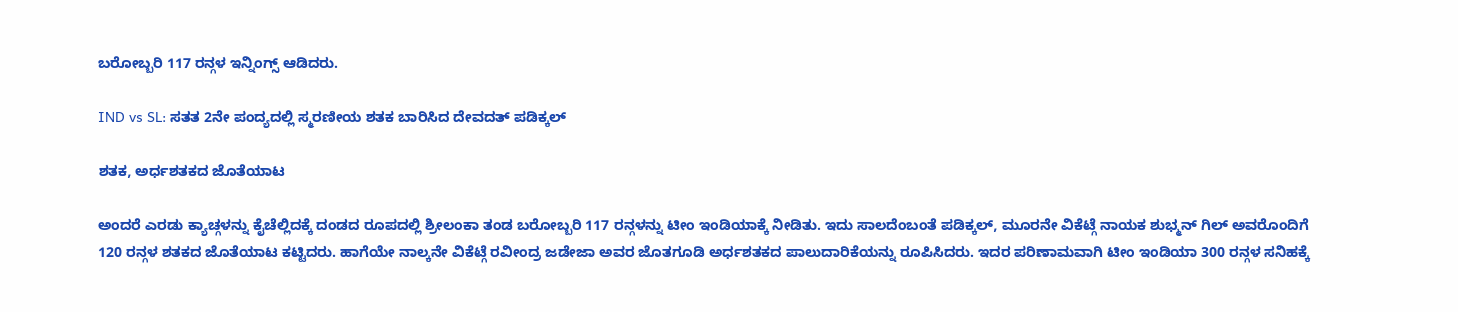ಬರೋಬ್ಬರಿ 117 ರನ್ಗಳ ಇನ್ನಿಂಗ್ಸ್ ಆಡಿದರು.

IND vs SL: ಸತತ 2ನೇ ಪಂದ್ಯದಲ್ಲಿ ಸ್ಮರಣೀಯ ಶತಕ ಬಾರಿಸಿದ ದೇವದತ್ ಪಡಿಕ್ಕಲ್

ಶತಕ, ಅರ್ಧಶತಕದ ಜೊತೆಯಾಟ

ಅಂದರೆ ಎರಡು ಕ್ಯಾಚ್ಗಳನ್ನು ಕೈಚೆಲ್ಲಿದಕ್ಕೆ ದಂಡದ ರೂಪದಲ್ಲಿ ಶ್ರೀಲಂಕಾ ತಂಡ ಬರೋಬ್ಬರಿ 117 ರನ್ಗಳನ್ನು ಟೀಂ ಇಂಡಿಯಾಕ್ಕೆ ನೀಡಿತು. ಇದು ಸಾಲದೆಂಬಂತೆ ಪಡಿಕ್ಕಲ್, ಮೂರನೇ ವಿಕೆಟ್ಗೆ ನಾಯಕ ಶುಭ್ಮನ್ ಗಿಲ್ ಅವರೊಂದಿಗೆ 120 ರನ್ಗಳ ಶತಕದ ಜೊತೆಯಾಟ ಕಟ್ಟಿದರು. ಹಾಗೆಯೇ ನಾಲ್ಕನೇ ವಿಕೆಟ್ಗೆ ರವೀಂದ್ರ ಜಡೇಜಾ ಅವರ ಜೊತಗೂಡಿ ಅರ್ಧಶತಕದ ಪಾಲುದಾರಿಕೆಯನ್ನು ರೂಪಿಸಿದರು. ಇದರ ಪರಿಣಾಮವಾಗಿ ಟೀಂ ಇಂಡಿಯಾ 300 ರನ್ಗಳ ಸನಿಹಕ್ಕೆ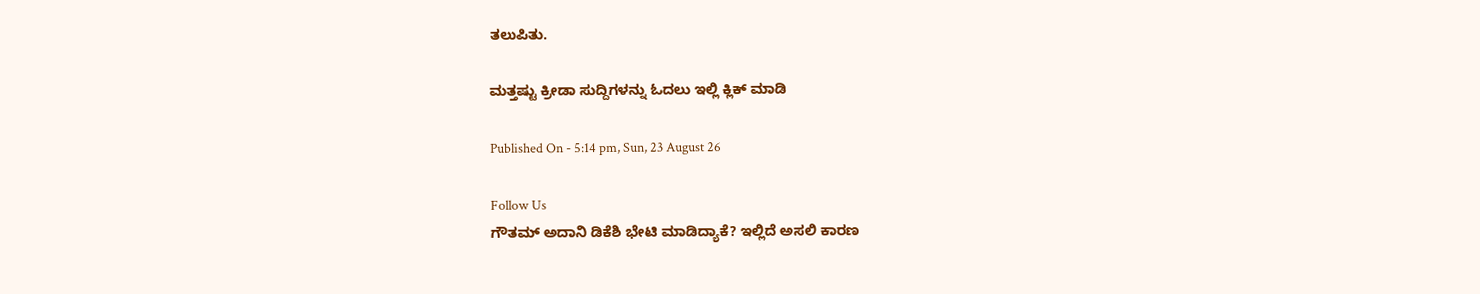ತಲುಪಿತು.

ಮತ್ತಷ್ಟು ಕ್ರೀಡಾ ಸುದ್ದಿಗಳನ್ನು ಓದಲು ಇಲ್ಲಿ ಕ್ಲಿಕ್ ಮಾಡಿ

Published On - 5:14 pm, Sun, 23 August 26

Follow Us
ಗೌತಮ್ ಅದಾನಿ ಡಿಕೆಶಿ ಭೇಟಿ ಮಾಡಿದ್ಯಾಕೆ? ಇಲ್ಲಿದೆ ಅಸಲಿ ಕಾರಣ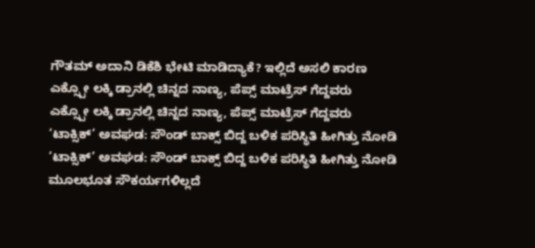ಗೌತಮ್ ಅದಾನಿ ಡಿಕೆಶಿ ಭೇಟಿ ಮಾಡಿದ್ಯಾಕೆ? ಇಲ್ಲಿದೆ ಅಸಲಿ ಕಾರಣ
ಎಕ್ಸ್ಪೋ ಲಕ್ಕಿ ಡ್ರಾನಲ್ಲಿ ಚಿನ್ನದ ನಾಣ್ಯ, ಪೆಪ್ಸ್ ಮಾಟ್ರೆಸ್ ಗೆದ್ದವರು
ಎಕ್ಸ್ಪೋ ಲಕ್ಕಿ ಡ್ರಾನಲ್ಲಿ ಚಿನ್ನದ ನಾಣ್ಯ, ಪೆಪ್ಸ್ ಮಾಟ್ರೆಸ್ ಗೆದ್ದವರು
‘ಟಾಕ್ಸಿಕ್’ ಅವಘಡ: ಸೌಂಡ್ ಬಾಕ್ಸ್ ಬಿದ್ದ ಬಳಿಕ ಪರಿಸ್ಥಿತಿ ಹೀಗಿತ್ತು ನೋಡಿ
‘ಟಾಕ್ಸಿಕ್’ ಅವಘಡ: ಸೌಂಡ್ ಬಾಕ್ಸ್ ಬಿದ್ದ ಬಳಿಕ ಪರಿಸ್ಥಿತಿ ಹೀಗಿತ್ತು ನೋಡಿ
ಮೂಲಭೂತ ಸೌಕರ್ಯಗಳಿಲ್ಲದೆ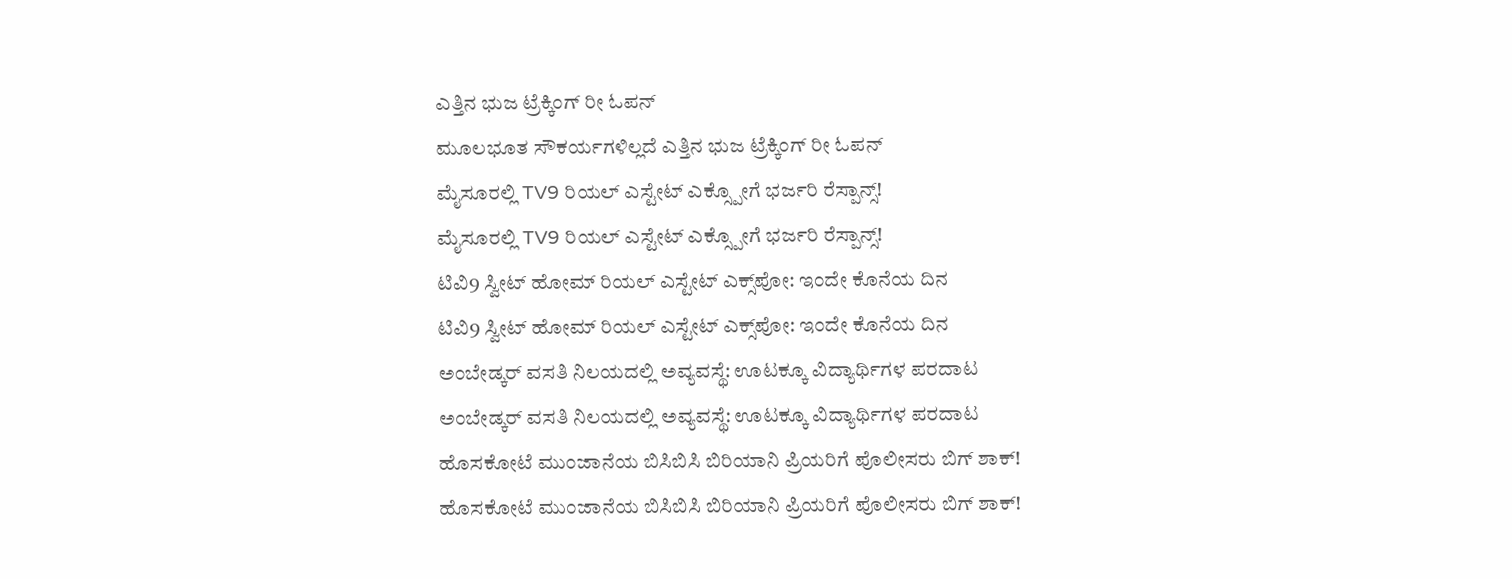ಎತ್ತಿನ ಭುಜ ಟ್ರೆಕ್ಕಿಂಗ್ ರೀ ಓಪನ್
ಮೂಲಭೂತ ಸೌಕರ್ಯಗಳಿಲ್ಲದೆ ಎತ್ತಿನ ಭುಜ ಟ್ರೆಕ್ಕಿಂಗ್ ರೀ ಓಪನ್
ಮೈಸೂರಲ್ಲಿ TV9 ರಿಯಲ್ ಎಸ್ಟೇಟ್ ಎಕ್ಸ್ಪೋಗೆ ಭರ್ಜರಿ ರೆಸ್ಪಾನ್ಸ್!
ಮೈಸೂರಲ್ಲಿ TV9 ರಿಯಲ್ ಎಸ್ಟೇಟ್ ಎಕ್ಸ್ಪೋಗೆ ಭರ್ಜರಿ ರೆಸ್ಪಾನ್ಸ್!
ಟಿವಿ9 ಸ್ವೀಟ್ ಹೋಮ್ ರಿಯಲ್ ಎಸ್ಟೇಟ್ ಎಕ್ಸ್‌ಪೋ: ಇಂದೇ ಕೊನೆಯ ದಿನ
ಟಿವಿ9 ಸ್ವೀಟ್ ಹೋಮ್ ರಿಯಲ್ ಎಸ್ಟೇಟ್ ಎಕ್ಸ್‌ಪೋ: ಇಂದೇ ಕೊನೆಯ ದಿನ
ಅಂಬೇಡ್ಕರ್ ವಸತಿ ನಿಲಯದಲ್ಲಿ ಅವ್ಯವಸ್ಥೆ: ಊಟಕ್ಕೂ ವಿದ್ಯಾರ್ಥಿಗಳ ಪರದಾಟ
ಅಂಬೇಡ್ಕರ್ ವಸತಿ ನಿಲಯದಲ್ಲಿ ಅವ್ಯವಸ್ಥೆ: ಊಟಕ್ಕೂ ವಿದ್ಯಾರ್ಥಿಗಳ ಪರದಾಟ
ಹೊಸಕೋಟೆ ಮುಂಜಾನೆಯ ಬಿಸಿಬಿಸಿ ಬಿರಿಯಾನಿ ಪ್ರಿಯರಿಗೆ ಪೊಲೀಸರು ಬಿಗ್ ಶಾಕ್!
ಹೊಸಕೋಟೆ ಮುಂಜಾನೆಯ ಬಿಸಿಬಿಸಿ ಬಿರಿಯಾನಿ ಪ್ರಿಯರಿಗೆ ಪೊಲೀಸರು ಬಿಗ್ ಶಾಕ್!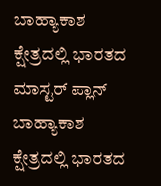ಬಾಹ್ಯಾಕಾಶ ಕ್ಷೇತ್ರದಲ್ಲಿ ಭಾರತದ ಮಾಸ್ಟರ್ ಪ್ಲಾನ್
ಬಾಹ್ಯಾಕಾಶ ಕ್ಷೇತ್ರದಲ್ಲಿ ಭಾರತದ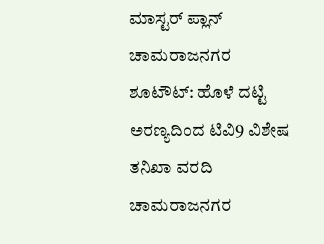ಮಾಸ್ಟರ್ ಪ್ಲಾನ್
ಚಾಮರಾಜನಗರ ಶೂಟೌಟ್: ಹೊಳೆ ದಟ್ಟಿ ಅರಣ್ಯದಿಂದ ಟಿವಿ9 ವಿಶೇಷ ತನಿಖಾ ವರದಿ
ಚಾಮರಾಜನಗರ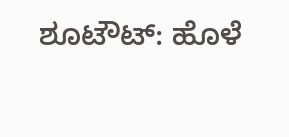ಶೂಟೌಟ್: ಹೊಳೆ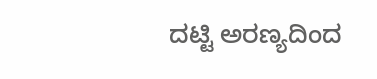ದಟ್ಟಿ ಅರಣ್ಯದಿಂದ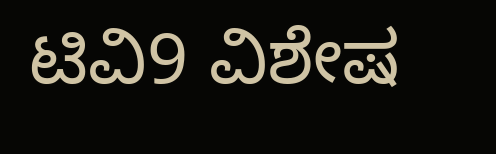ಟಿವಿ9 ವಿಶೇಷ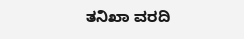ತನಿಖಾ ವರದಿ